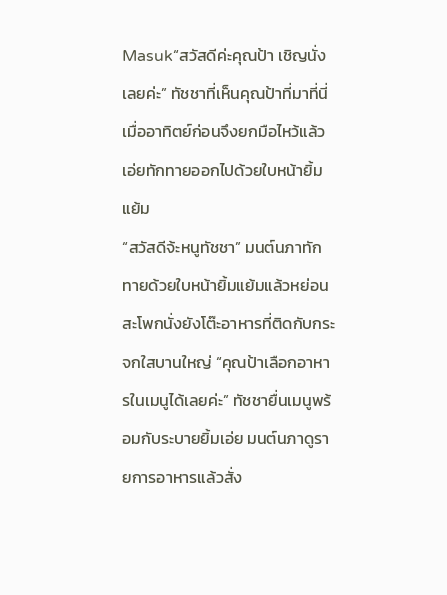Masuk“สวัสดีค่ะคุณป้า เชิญนั่งเลยค่ะ” ทัชชาที่เห็นคุณป้าที่มาที่นี่เมื่ออาทิตย์ก่อนจึงยกมือไหว้แล้วเอ่ยทักทายออกไปด้วยใบหน้ายิ้มแย้ม
“สวัสดีจ้ะหนูทัชชา” มนต์นภาทักทายด้วยใบหน้ายิ้มแย้มแล้วหย่อนสะโพกนั่งยังโต๊ะอาหารที่ติดกับกระจกใสบานใหญ่ “คุณป้าเลือกอาหารในเมนูได้เลยค่ะ” ทัชชายื่นเมนูพร้อมกับระบายยิ้มเอ่ย มนต์นภาดูรายการอาหารแล้วสั่ง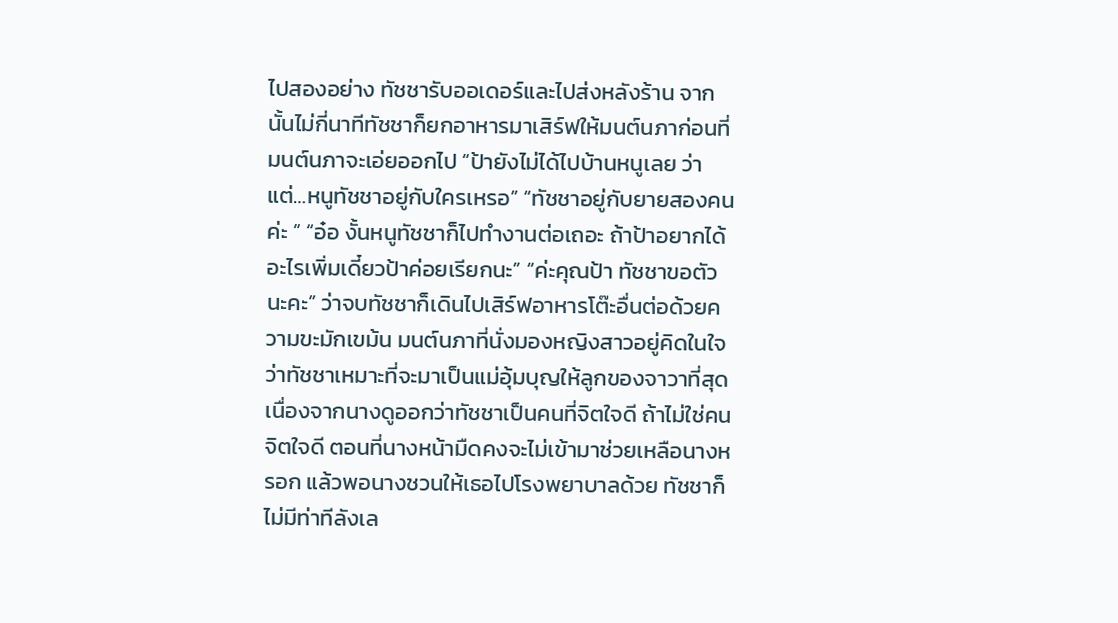ไปสองอย่าง ทัชชารับออเดอร์และไปส่งหลังร้าน จากนั้นไม่กี่นาทีทัชชาก็ยกอาหารมาเสิร์ฟให้มนต์นภาก่อนที่มนต์นภาจะเอ่ยออกไป “ป้ายังไม่ได้ไปบ้านหนูเลย ว่าแต่…หนูทัชชาอยู่กับใครเหรอ” “ทัชชาอยู่กับยายสองคนค่ะ ” “อ๋อ งั้นหนูทัชชาก็ไปทำงานต่อเถอะ ถ้าป้าอยากได้อะไรเพิ่มเดี๋ยวป้าค่อยเรียกนะ” “ค่ะคุณป้า ทัชชาขอตัวนะคะ” ว่าจบทัชชาก็เดินไปเสิร์ฟอาหารโต๊ะอื่นต่อด้วยความขะมักเขม้น มนต์นภาที่นั่งมองหญิงสาวอยู่คิดในใจว่าทัชชาเหมาะที่จะมาเป็นแม่อุ้มบุญให้ลูกของจาวาที่สุด เนื่องจากนางดูออกว่าทัชชาเป็นคนที่จิตใจดี ถ้าไม่ใช่คนจิตใจดี ตอนที่นางหน้ามืดคงจะไม่เข้ามาช่วยเหลือนางหรอก แล้วพอนางชวนให้เธอไปโรงพยาบาลด้วย ทัชชาก็ไม่มีท่าทีลังเล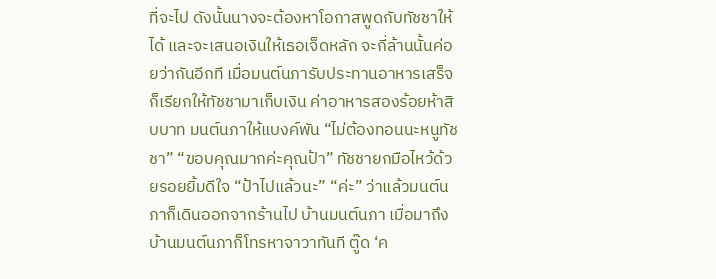ที่จะไป ดังนั้นนางจะต้องหาโอกาสพูดกับทัชชาให้ได้ และจะเสนอเงินให้เธอเจ็ดหลัก จะกี่ล้านนั้นค่อยว่ากันอีกที เมื่อมนต์นภารับประทานอาหารเสร็จก็เรียกให้ทัชชามาเก็บเงิน ค่าอาหารสองร้อยห้าสิบบาท มนต์นภาให้แบงค์พัน “ไม่ต้องทอนนะหนูทัชชา” “ขอบคุณมากค่ะคุณป้า” ทัชชายกมือไหว้ด้วยรอยยิ้มดีใจ “ป้าไปแล้วนะ” “ค่ะ” ว่าแล้วมนต์นภาก็เดินออกจากร้านไป บ้านมนต์นภา เมื่อมาถึงบ้านมนต์นภาก็โทรหาจาวาทันที ตู๊ด ‘ค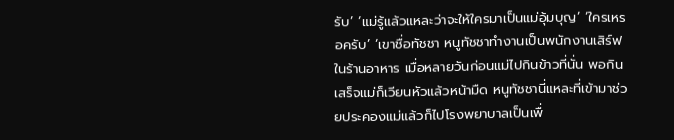รับ’ ‘แม่รู้แล้วแหละว่าจะให้ใครมาเป็นแม่อุ้มบุญ’ ‘ใครเหรอครับ’ ‘เขาชื่อทัชชา หนูทัชชาทำงานเป็นพนักงานเสิร์ฟในร้านอาหาร เมื่อหลายวันก่อนแม่ไปกินข้าวที่นั่น พอกินเสร็จแม่ก็เวียนหัวแล้วหน้ามืด หนูทัชชานี่แหละที่เข้ามาช่วยประคองแม่แล้วก็ไปโรงพยาบาลเป็นเพื่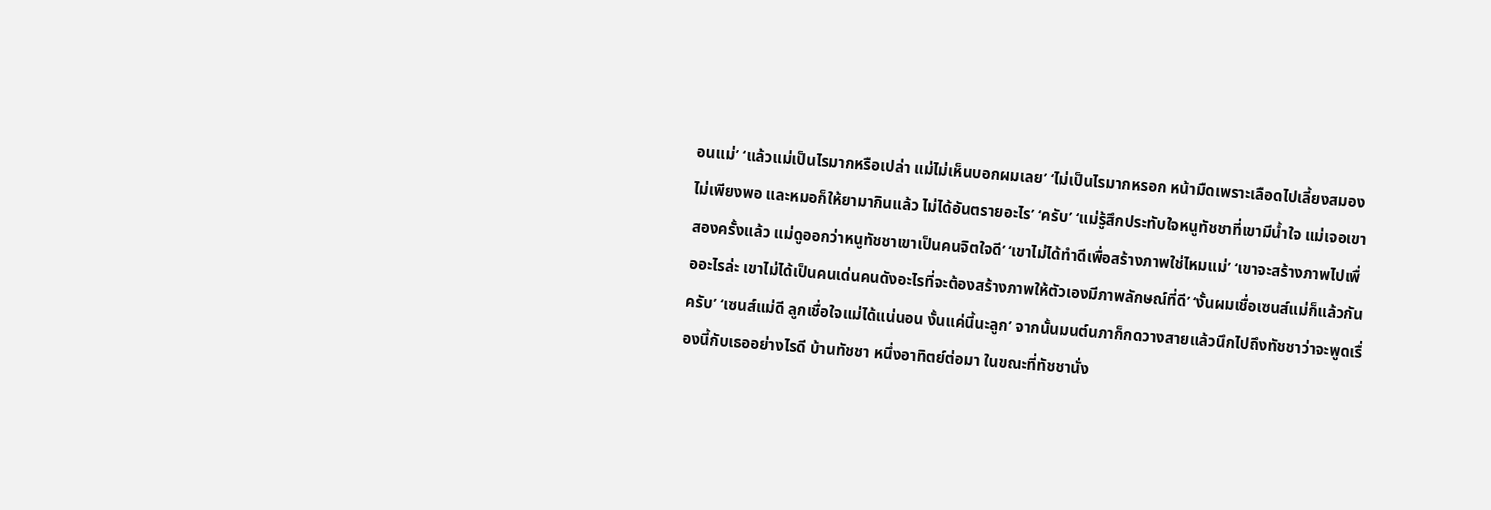อนแม่’ ‘แล้วแม่เป็นไรมากหรือเปล่า แม่ไม่เห็นบอกผมเลย’ ‘ไม่เป็นไรมากหรอก หน้ามืดเพราะเลือดไปเลี้ยงสมองไม่เพียงพอ และหมอก็ให้ยามากินแล้ว ไม่ได้อันตรายอะไร’ ‘ครับ’ ‘แม่รู้สึกประทับใจหนูทัชชาที่เขามีน้ำใจ แม่เจอเขาสองครั้งแล้ว แม่ดูออกว่าหนูทัชชาเขาเป็นคนจิตใจดี’ ‘เขาไม่ได้ทำดีเพื่อสร้างภาพใช่ไหมแม่’ ‘เขาจะสร้างภาพไปเพื่ออะไรล่ะ เขาไม่ได้เป็นคนเด่นคนดังอะไรที่จะต้องสร้างภาพให้ตัวเองมีภาพลักษณ์ที่ดี’ ‘งั้นผมเชื่อเซนส์แม่ก็แล้วกันครับ’ ‘เซนส์แม่ดี ลูกเชื่อใจแม่ได้แน่นอน งั้นแค่นี้นะลูก’ จากนั้นมนต์นภาก็กดวางสายแล้วนึกไปถึงทัชชาว่าจะพูดเรื่องนี้กับเธออย่างไรดี บ้านทัชชา หนึ่งอาทิตย์ต่อมา ในขณะที่ทัชชานั่ง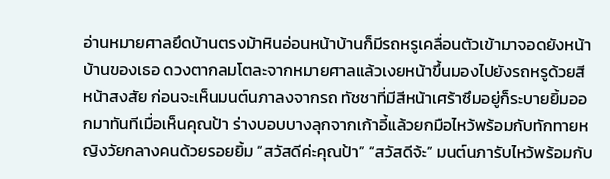อ่านหมายศาลยึดบ้านตรงม้าหินอ่อนหน้าบ้านก็มีรถหรูเคลื่อนตัวเข้ามาจอดยังหน้าบ้านของเธอ ดวงตากลมโตละจากหมายศาลแล้วเงยหน้าขึ้นมองไปยังรถหรูด้วยสีหน้าสงสัย ก่อนจะเห็นมนต์นภาลงจากรถ ทัชชาที่มีสีหน้าเศร้าซึมอยู่ก็ระบายยิ้มออกมาทันทีเมื่อเห็นคุณป้า ร่างบอบบางลุกจากเก้าอี้แล้วยกมือไหว้พร้อมกับทักทายหญิงวัยกลางคนด้วยรอยยิ้ม “สวัสดีค่ะคุณป้า” “สวัสดีจ้ะ” มนต์นภารับไหว้พร้อมกับ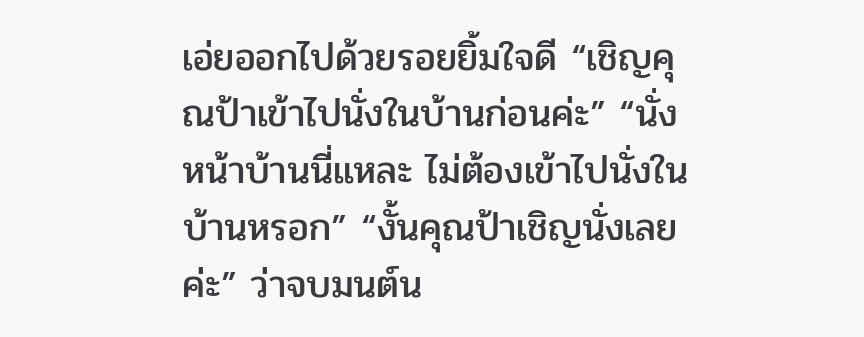เอ่ยออกไปด้วยรอยยิ้มใจดี “เชิญคุณป้าเข้าไปนั่งในบ้านก่อนค่ะ” “นั่งหน้าบ้านนี่แหละ ไม่ต้องเข้าไปนั่งในบ้านหรอก” “งั้นคุณป้าเชิญนั่งเลยค่ะ” ว่าจบมนต์น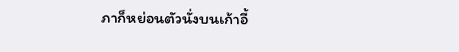ภาก็หย่อนตัวนั่งบนเก้าอี้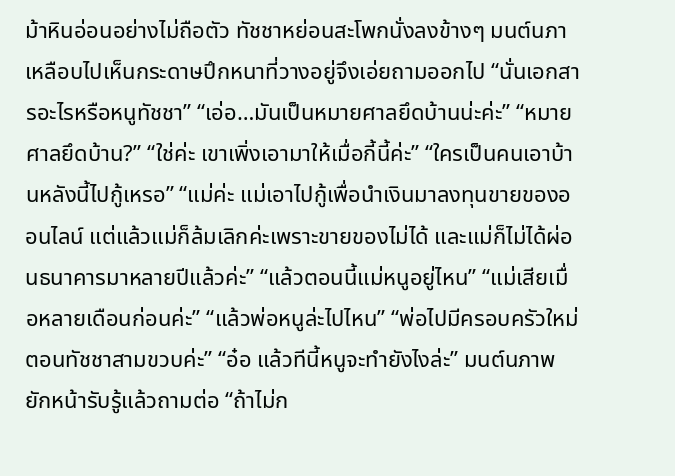ม้าหินอ่อนอย่างไม่ถือตัว ทัชชาหย่อนสะโพกนั่งลงข้างๆ มนต์นภาเหลือบไปเห็นกระดาษปึกหนาที่วางอยู่จึงเอ่ยถามออกไป “นั่นเอกสารอะไรหรือหนูทัชชา” “เอ่อ…มันเป็นหมายศาลยึดบ้านน่ะค่ะ” “หมายศาลยึดบ้าน?” “ใช่ค่ะ เขาเพิ่งเอามาให้เมื่อกี้นี้ค่ะ” “ใครเป็นคนเอาบ้านหลังนี้ไปกู้เหรอ” “แม่ค่ะ แม่เอาไปกู้เพื่อนำเงินมาลงทุนขายของออนไลน์ แต่แล้วแม่ก็ล้มเลิกค่ะเพราะขายของไม่ได้ และแม่ก็ไม่ได้ผ่อนธนาคารมาหลายปีแล้วค่ะ” “แล้วตอนนี้แม่หนูอยู่ไหน” “แม่เสียเมื่อหลายเดือนก่อนค่ะ” “แล้วพ่อหนูล่ะไปไหน” “พ่อไปมีครอบครัวใหม่ตอนทัชชาสามขวบค่ะ” “อ๋อ แล้วทีนี้หนูจะทำยังไงล่ะ” มนต์นภาพยักหน้ารับรู้แล้วถามต่อ “ถ้าไม่ก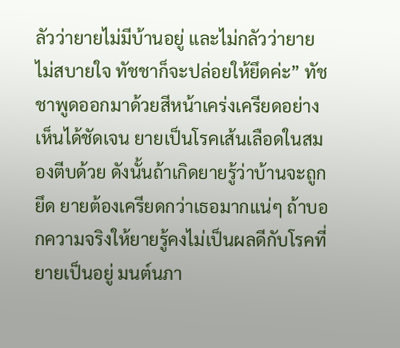ลัวว่ายายไม่มีบ้านอยู่ และไม่กลัวว่ายายไม่สบายใจ ทัชชาก็จะปล่อยให้ยึดค่ะ” ทัชชาพูดออกมาด้วยสีหน้าเคร่งเครียดอย่างเห็นได้ชัดเจน ยายเป็นโรคเส้นเลือดในสมองตีบด้วย ดังนั้นถ้าเกิดยายรู้ว่าบ้านจะถูกยึด ยายต้องเครียดกว่าเธอมากแน่ๆ ถ้าบอกความจริงให้ยายรู้คงไม่เป็นผลดีกับโรคที่ยายเป็นอยู่ มนต์นภา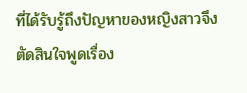ที่ได้รับรู้ถึงปัญหาของหญิงสาวจึงตัดสินใจพูดเรื่อง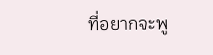ที่อยากจะพู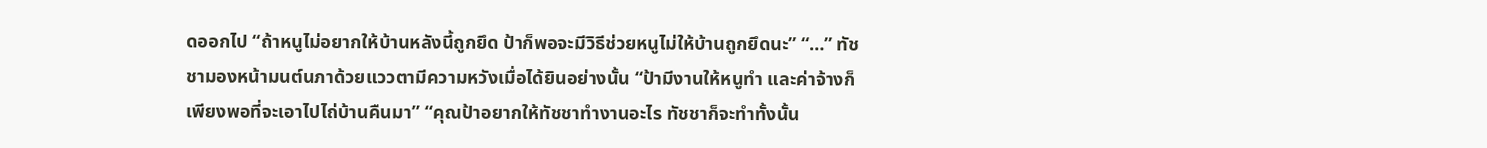ดออกไป “ถ้าหนูไม่อยากให้บ้านหลังนี้ถูกยึด ป้าก็พอจะมีวิธีช่วยหนูไม่ให้บ้านถูกยึดนะ” “…” ทัชชามองหน้ามนต์นภาด้วยแววตามีความหวังเมื่อได้ยินอย่างนั้น “ป้ามีงานให้หนูทำ และค่าจ้างก็เพียงพอที่จะเอาไปไถ่บ้านคืนมา” “คุณป้าอยากให้ทัชชาทำงานอะไร ทัชชาก็จะทำทั้งนั้น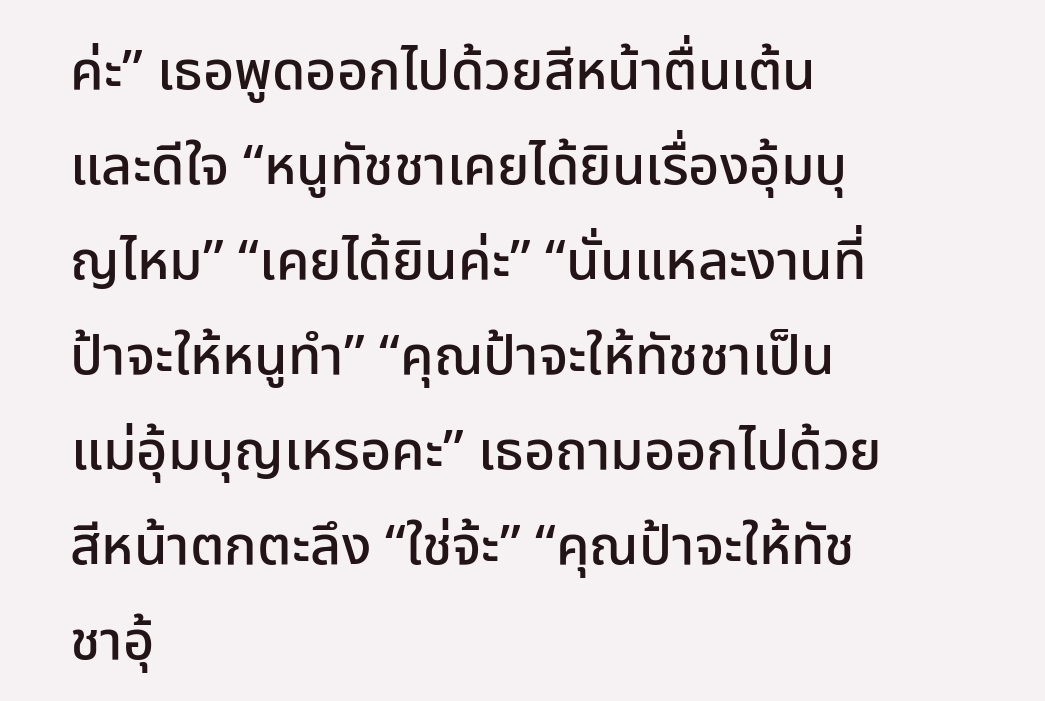ค่ะ” เธอพูดออกไปด้วยสีหน้าตื่นเต้นและดีใจ “หนูทัชชาเคยได้ยินเรื่องอุ้มบุญไหม” “เคยได้ยินค่ะ” “นั่นแหละงานที่ป้าจะให้หนูทำ” “คุณป้าจะให้ทัชชาเป็นแม่อุ้มบุญเหรอคะ” เธอถามออกไปด้วยสีหน้าตกตะลึง “ใช่จ้ะ” “คุณป้าจะให้ทัชชาอุ้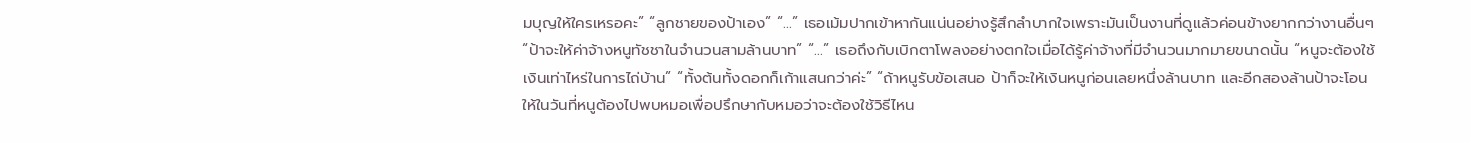มบุญให้ใครเหรอคะ” “ลูกชายของป้าเอง” “…” เธอเม้มปากเข้าหากันแน่นอย่างรู้สึกลำบากใจเพราะมันเป็นงานที่ดูแล้วค่อนข้างยากกว่างานอื่นๆ “ป้าจะให้ค่าจ้างหนูทัชชาในจำนวนสามล้านบาท” “…” เธอถึงกับเบิกตาโพลงอย่างตกใจเมื่อได้รู้ค่าจ้างที่มีจำนวนมากมายขนาดนั้น “หนูจะต้องใช้เงินเท่าไหร่ในการไถ่บ้าน” “ทั้งต้นทั้งดอกก็เก้าแสนกว่าค่ะ” “ถ้าหนูรับข้อเสนอ ป้าก็จะให้เงินหนูก่อนเลยหนึ่งล้านบาท และอีกสองล้านป้าจะโอนให้ในวันที่หนูต้องไปพบหมอเพื่อปรึกษากับหมอว่าจะต้องใช้วิธีไหน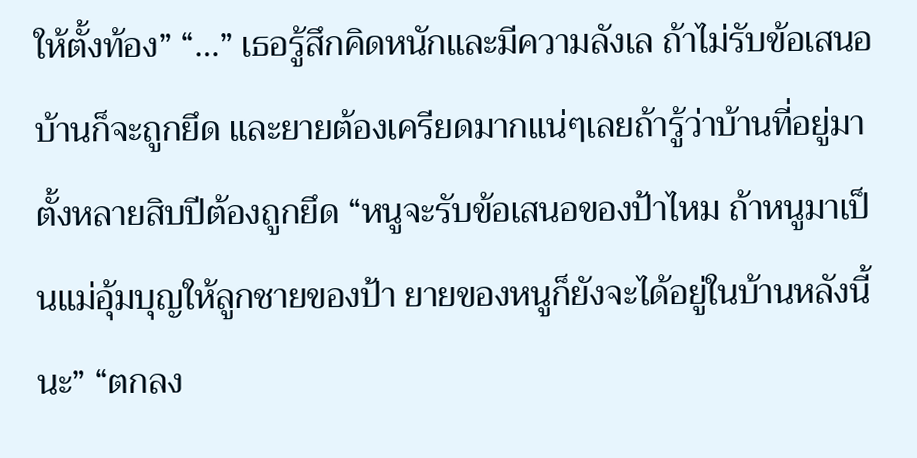ให้ตั้งท้อง” “…” เธอรู้สึกคิดหนักและมีความลังเล ถ้าไม่รับข้อเสนอบ้านก็จะถูกยึด และยายต้องเครียดมากแน่ๆเลยถ้ารู้ว่าบ้านที่อยู่มาตั้งหลายสิบปีต้องถูกยึด “หนูจะรับข้อเสนอของป้าไหม ถ้าหนูมาเป็นแม่อุ้มบุญให้ลูกชายของป้า ยายของหนูก็ยังจะได้อยู่ในบ้านหลังนี้นะ” “ตกลง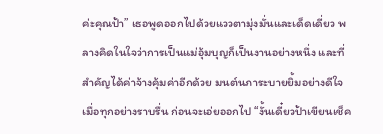ค่ะคุณป้า” เธอพูดออกไปด้วยแววตามุ่งมั่นและเด็ดเดี่ยว พลางคิดในใจว่าการเป็นแม่อุ้มบุญก็เป็นงานอย่างหนึ่ง และที่สำคัญได้ค่าจ้างคุ้มค่าอีกด้วย มนต์นภาระบายยิ้มอย่างดีใจเมื่อทุกอย่างราบรื่น ก่อนจะเอ่ยออกไป “งั้นเดี๋ยวป้าเขียนเช็ค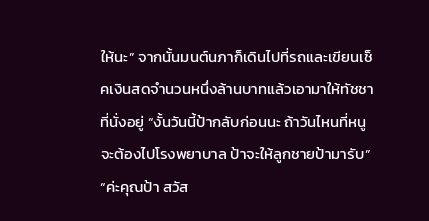ให้นะ” จากนั้นมนต์นภาก็เดินไปที่รถและเขียนเช็คเงินสดจำนวนหนึ่งล้านบาทแล้วเอามาให้ทัชชาที่นั่งอยู่ “งั้นวันนี้ป้ากลับก่อนนะ ถ้าวันไหนที่หนูจะต้องไปโรงพยาบาล ป้าจะให้ลูกชายป้ามารับ” “ค่ะคุณป้า สวัส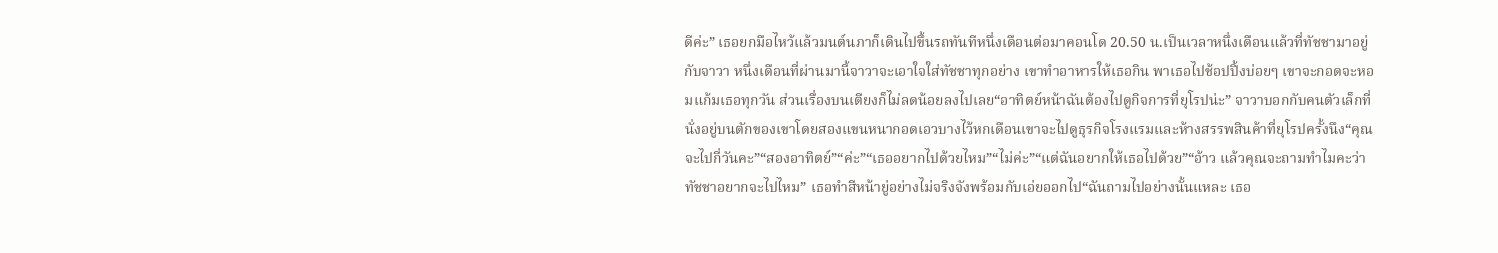ดีค่ะ” เธอยกมือไหว้แล้วมนต์นภาก็เดินไปขึ้นรถทันทีหนึ่งเดือนต่อมาคอนโด 20.50 น.เป็นเวลาหนึ่งเดือนแล้วที่ทัชชามาอยู่กับจาวา หนึ่งเดือนที่ผ่านมานี้จาวาจะเอาใจใส่ทัชชาทุกอย่าง เขาทำอาหารให้เธอกิน พาเธอไปช้อปปิ้งบ่อยๆ เขาจะกอดจะหอมแก้มเธอทุกวัน ส่วนเรื่องบนเตียงก็ไม่ลดน้อยลงไปเลย“อาทิตย์หน้าฉันต้องไปดูกิจการที่ยุโรปน่ะ” จาวาบอกกับคนตัวเล็กที่นั่งอยู่บนตักของเขาโดยสองแขนหนากอดเอวบางไว้หกเดือนเขาจะไปดูธุรกิจโรงแรมและห้างสรรพสินค้าที่ยุโรปครั้งนึง“คุณจะไปกี่วันคะ”“สองอาทิตย์”“ค่ะ”“เธออยากไปด้วยไหม”“ไม่ค่ะ”“แต่ฉันอยากให้เธอไปด้วย”“อ้าว แล้วคุณจะถามทำไมคะว่าทัชชาอยากจะไปไหม” เธอทำสีหน้ายู่อย่างไม่จริงจังพร้อมกับเอ่ยออกไป“ฉันถามไปอย่างนั้นแหละ เธอ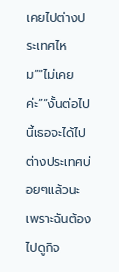เคยไปต่างประเทศไหม”“ไม่เคยค่ะ”“งั้นต่อไปนี้เธอจะได้ไปต่างประเทศบ่อยๆแล้วนะ เพราะฉันต้องไปดูกิจ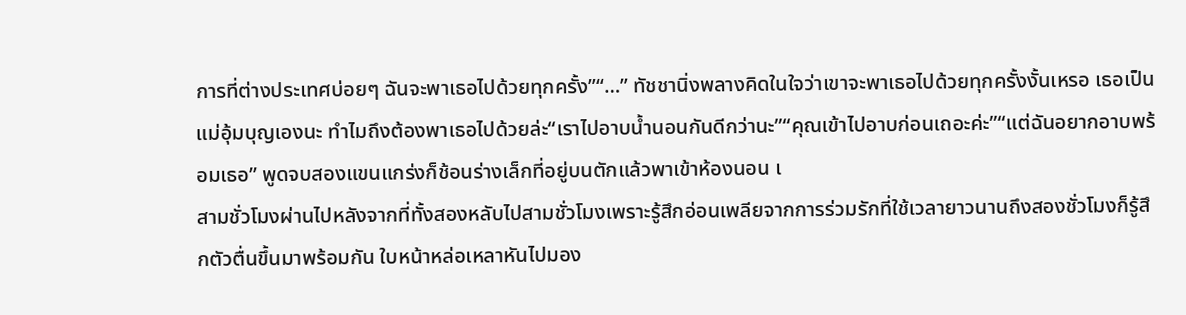การที่ต่างประเทศบ่อยๆ ฉันจะพาเธอไปด้วยทุกครั้ง”“…” ทัชชานิ่งพลางคิดในใจว่าเขาจะพาเธอไปด้วยทุกครั้งงั้นเหรอ เธอเป็นแม่อุ้มบุญเองนะ ทำไมถึงต้องพาเธอไปด้วยล่ะ“เราไปอาบน้ำนอนกันดีกว่านะ”“คุณเข้าไปอาบก่อนเถอะค่ะ”“แต่ฉันอยากอาบพร้อมเธอ” พูดจบสองแขนแกร่งก็ช้อนร่างเล็กที่อยู่บนตักแล้วพาเข้าห้องนอน เ
สามชั่วโมงผ่านไปหลังจากที่ทั้งสองหลับไปสามชั่วโมงเพราะรู้สึกอ่อนเพลียจากการร่วมรักที่ใช้เวลายาวนานถึงสองชั่วโมงก็รู้สึกตัวตื่นขึ้นมาพร้อมกัน ใบหน้าหล่อเหลาหันไปมอง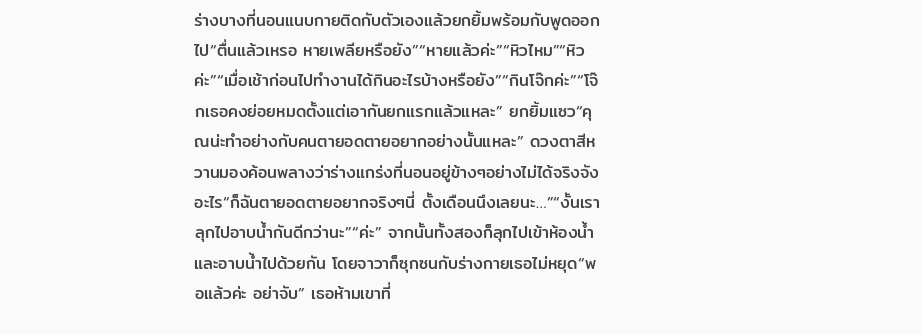ร่างบางที่นอนแนบกายติดกับตัวเองแล้วยกยิ้มพร้อมกับพูดออกไป“ตื่นแล้วเหรอ หายเพลียหรือยัง”“หายแล้วค่ะ”“หิวไหม”“หิวค่ะ”“เมื่อเช้าก่อนไปทำงานได้กินอะไรบ้างหรือยัง”“กินโจ๊กค่ะ”“โจ๊กเธอคงย่อยหมดตั้งแต่เอากันยกแรกแล้วแหละ” ยกยิ้มแซว“คุณน่ะทำอย่างกับคนตายอดตายอยากอย่างนั้นแหละ” ดวงตาสีหวานมองค้อนพลางว่าร่างแกร่งที่นอนอยู่ข้างๆอย่างไม่ได้จริงจังอะไร“ก็ฉันตายอดตายอยากจริงๆนี่ ตั้งเดือนนึงเลยนะ…”“งั้นเราลุกไปอาบน้ำกันดีกว่านะ”“ค่ะ” จากนั้นทั้งสองก็ลุกไปเข้าห้องน้ำและอาบน้ำไปด้วยกัน โดยจาวาก็ซุกซนกับร่างกายเธอไม่หยุด“พอแล้วค่ะ อย่าจับ” เธอห้ามเขาที่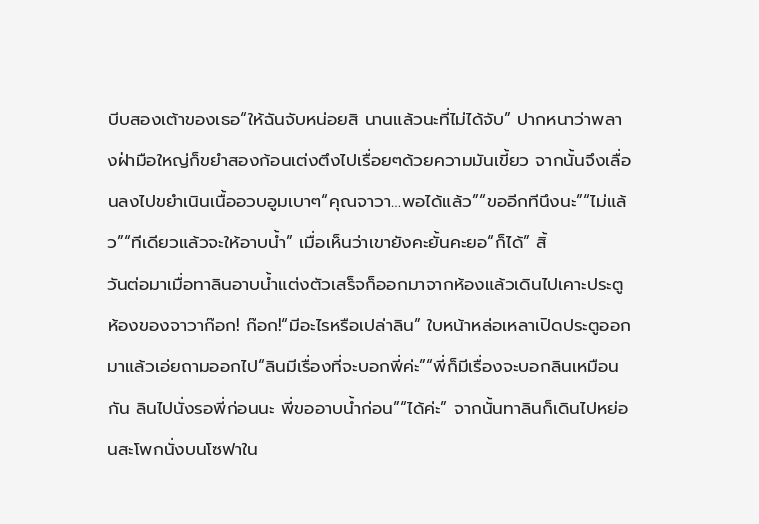บีบสองเต้าของเธอ“ให้ฉันจับหน่อยสิ นานแล้วนะที่ไม่ได้จับ” ปากหนาว่าพลางฝ่ามือใหญ่ก็ขยำสองก้อนเต่งตึงไปเรื่อยๆด้วยความมันเขี้ยว จากนั้นจึงเลื่อนลงไปขยำเนินเนื้ออวบอูมเบาๆ“คุณจาวา…พอได้แล้ว”“ขออีกทีนึงนะ”“ไม่แล้ว”“ทีเดียวแล้วจะให้อาบน้ำ” เมื่อเห็นว่าเขายังคะยั้นคะยอ“ก็ได้” สิ้
วันต่อมาเมื่อทาลินอาบน้ำแต่งตัวเสร็จก็ออกมาจากห้องแล้วเดินไปเคาะประตูห้องของจาวาก๊อก! ก๊อก!“มีอะไรหรือเปล่าลิน” ใบหน้าหล่อเหลาเปิดประตูออกมาแล้วเอ่ยถามออกไป“ลินมีเรื่องที่จะบอกพี่ค่ะ”“พี่ก็มีเรื่องจะบอกลินเหมือนกัน ลินไปนั่งรอพี่ก่อนนะ พี่ขออาบน้ำก่อน”“ได้ค่ะ” จากนั้นทาลินก็เดินไปหย่อนสะโพกนั่งบนโซฟาใน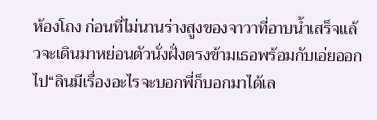ห้องโถง ก่อนที่ไม่นานร่างสูงของจาวาที่อาบน้ำเสร็จแล้วจะเดินมาหย่อนตัวนั่งฝั่งตรงข้ามเธอพร้อมกับเอ่ยออกไป“ลินมีเรื่องอะไรจะบอกพี่ก็บอกมาได้เล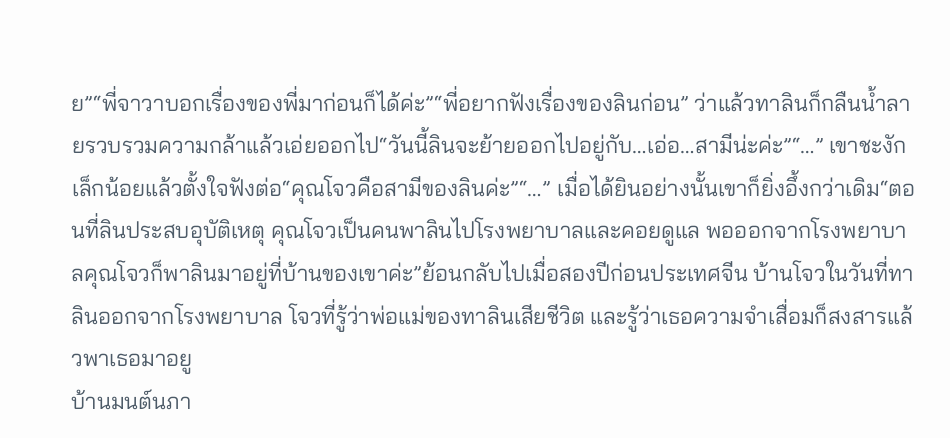ย”“พี่จาวาบอกเรื่องของพี่มาก่อนก็ได้ค่ะ”“พี่อยากฟังเรื่องของลินก่อน” ว่าแล้วทาลินก็กลืนน้ำลายรวบรวมความกล้าแล้วเอ่ยออกไป“วันนี้ลินจะย้ายออกไปอยู่กับ…เอ่อ…สามีน่ะค่ะ”“…” เขาชะงักเล็กน้อยแล้วตั้งใจฟังต่อ“คุณโจวคือสามีของลินค่ะ”“…” เมื่อได้ยินอย่างนั้นเขาก็ยิ่งอึ้งกว่าเดิม“ตอนที่ลินประสบอุบัติเหตุ คุณโจวเป็นคนพาลินไปโรงพยาบาลและคอยดูแล พอออกจากโรงพยาบาลคุณโจวก็พาลินมาอยู่ที่บ้านของเขาค่ะ”ย้อนกลับไปเมื่อสองปีก่อนประเทศจีน บ้านโจวในวันที่ทาลินออกจากโรงพยาบาล โจวที่รู้ว่าพ่อแม่ของทาลินเสียชีวิต และรู้ว่าเธอความจำเสื่อมก็สงสารแล้วพาเธอมาอยู
บ้านมนต์นภา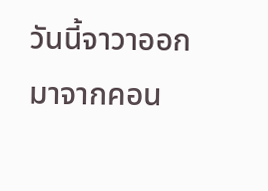วันนี้จาวาออกมาจากคอน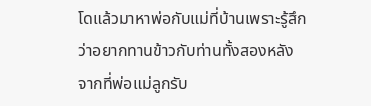โดแล้วมาหาพ่อกับแม่ที่บ้านเพราะรู้สึกว่าอยากทานข้าวกับท่านทั้งสองหลังจากที่พ่อแม่ลูกรับ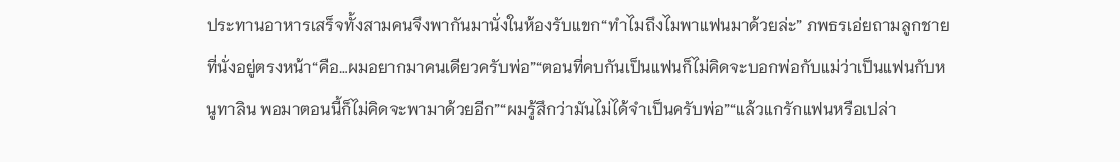ประทานอาหารเสร็จทั้งสามคนจึงพากันมานั่งในห้องรับแขก“ทำไมถึงไมพาแฟนมาด้วยล่ะ” ภพธรเอ่ยถามลูกชายที่นั่งอยู่ตรงหน้า“คือ…ผมอยากมาคนเดียวครับพ่อ”“ตอนที่คบกันเป็นแฟนก็ไม่คิดจะบอกพ่อกับแม่ว่าเป็นแฟนกับหนูทาลิน พอมาตอนนี้ก็ไม่คิดจะพามาด้วยอีก”“ผมรู้สึกว่ามันไม่ได้จำเป็นครับพ่อ”“แล้วแกรักแฟนหรือเปล่า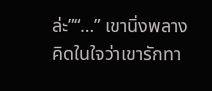ล่ะ”“…” เขานิ่งพลางคิดในใจว่าเขารักทา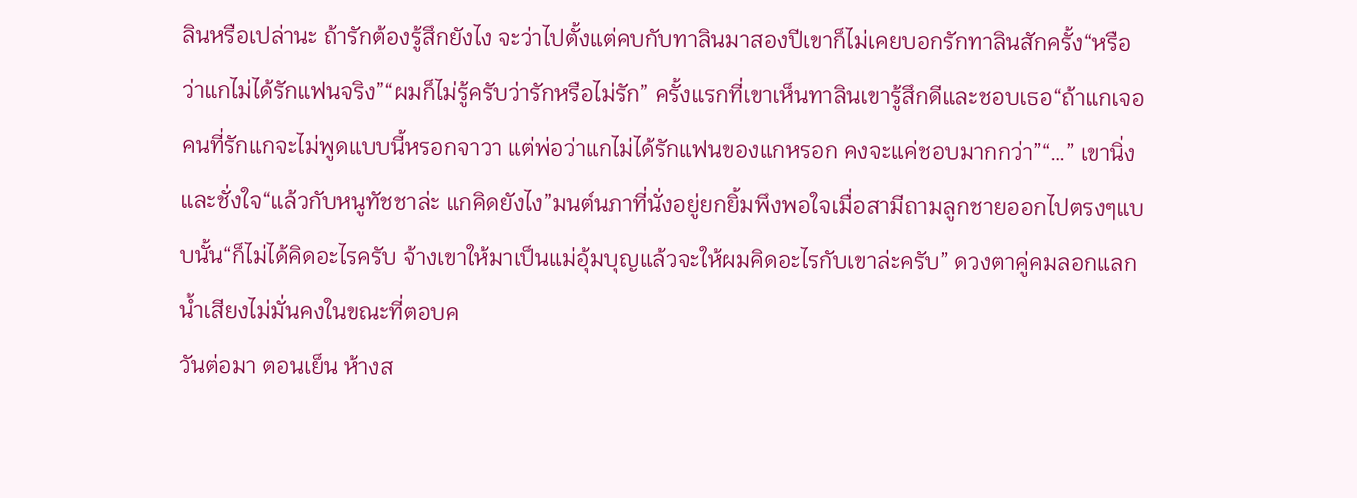ลินหรือเปล่านะ ถ้ารักต้องรู้สึกยังไง จะว่าไปตั้งแต่คบกับทาลินมาสองปีเขาก็ไม่เคยบอกรักทาลินสักครั้ง“หรือว่าแกไม่ได้รักแฟนจริง”“ผมก็ไม่รู้ครับว่ารักหรือไม่รัก” ครั้งแรกที่เขาเห็นทาลินเขารู้สึกดีและชอบเธอ“ถ้าแกเจอคนที่รักแกจะไม่พูดแบบนี้หรอกจาวา แต่พ่อว่าแกไม่ได้รักแฟนของแกหรอก คงจะแค่ชอบมากกว่า”“…” เขานิ่งและชั่งใจ“แล้วกับหนูทัชชาล่ะ แกคิดยังไง”มนต์นภาที่นั่งอยู่ยกยิ้มพึงพอใจเมื่อสามีถามลูกชายออกไปตรงๆแบบนั้น“ก็ไม่ได้คิดอะไรครับ จ้างเขาให้มาเป็นแม่อุ้มบุญแล้วจะให้ผมคิดอะไรกับเขาล่ะครับ” ดวงตาคู่คมลอกแลก น้ำเสียงไม่มั่นคงในขณะที่ตอบค
วันต่อมา ตอนเย็น ห้างส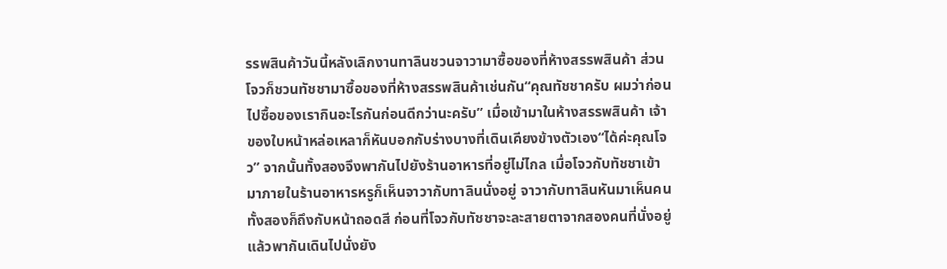รรพสินค้าวันนี้หลังเลิกงานทาลินชวนจาวามาซื้อของที่ห้างสรรพสินค้า ส่วนโจวก็ชวนทัชชามาซื้อของที่ห้างสรรพสินค้าเช่นกัน“คุณทัชชาครับ ผมว่าก่อนไปซื้อของเรากินอะไรกันก่อนดีกว่านะครับ” เมื่อเข้ามาในห้างสรรพสินค้า เจ้าของใบหน้าหล่อเหลาก็หันบอกกับร่างบางที่เดินเคียงข้างตัวเอง“ได้ค่ะคุณโจว” จากนั้นทั้งสองจึงพากันไปยังร้านอาหารที่อยู่ไม่ไกล เมื่อโจวกับทัชชาเข้ามาภายในร้านอาหารหรูก็เห็นจาวากับทาลินนั่งอยู่ จาวากับทาลินหันมาเห็นคนทั้งสองก็ถึงกับหน้าถอดสี ก่อนที่โจวกับทัชชาจะละสายตาจากสองคนที่นั่งอยู่แล้วพากันเดินไปนั่งยัง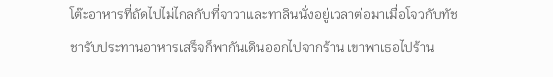โต๊ะอาหารที่ถัดไปไม่ไกลกับที่จาวาและทาลินนั่งอยู่เวลาต่อมาเมื่อโจวกับทัชชารับประทานอาหารเสร็จก็พากันเดินออกไปจากร้าน เขาพาเธอไปร้าน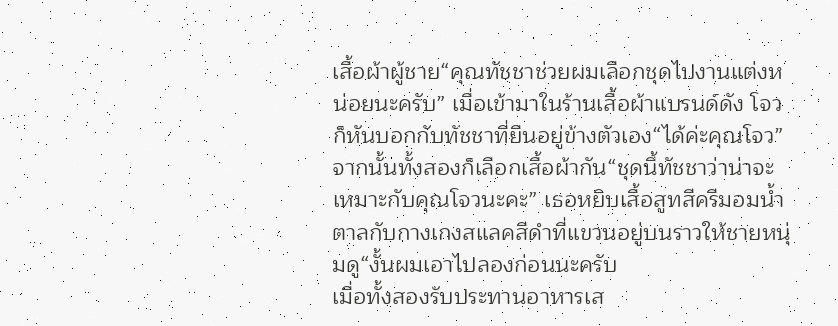เสื้อผ้าผู้ชาย“คุณทัชชาช่วยผมเลือกชุดไปงานแต่งหน่อยนะครับ” เมื่อเข้ามาในร้านเสื้อผ้าแบรนด์ดัง โจวก็หันบอกกับทัชชาที่ยืนอยู่ข้างตัวเอง“ได้ค่ะคุณโจว” จากนั้นทั้งสองก็เลือกเสื้อผ้ากัน“ชุดนี้ทัชชาว่าน่าจะเหมาะกับคุณโจวนะคะ” เธอหยิบเสื้อสูทสีครีมอมน้ำตาลกับกางเกงสแลคสีดำที่แขวนอยู่บนราวให้ชายหนุ่มดู“งั้นผมเอาไปลองก่อนนะครับ
เมื่อทั้งสองรับประทานอาหารเส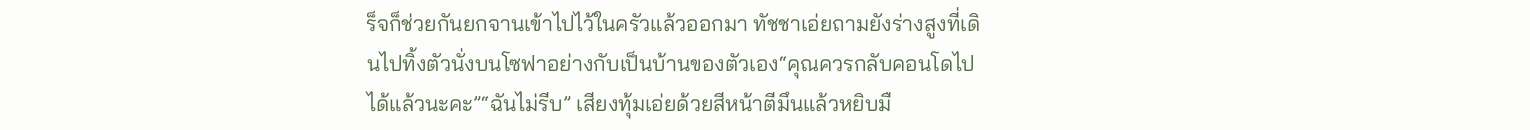ร็จก็ช่วยกันยกจานเข้าไปไว้ในครัวแล้วออกมา ทัชชาเอ่ยถามยังร่างสูงที่เดินไปทิ้งตัวนั่งบนโซฟาอย่างกับเป็นบ้านของตัวเอง“คุณควรกลับคอนโดไปได้แล้วนะคะ”“ฉันไม่รีบ” เสียงทุ้มเอ่ยด้วยสีหน้าตีมึนแล้วหยิบมื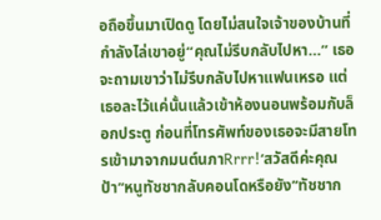อถือขึ้นมาเปิดดู โดยไม่สนใจเจ้าของบ้านที่กำลังไล่เขาอยู่“คุณไม่รีบกลับไปหา…” เธอจะถามเขาว่าไม่รีบกลับไปหาแฟนเหรอ แต่เธอละไว้แค่นั้นแล้วเข้าห้องนอนพร้อมกับล็อกประตู ก่อนที่โทรศัพท์ของเธอจะมีสายโทรเข้ามาจากมนต์นภาRrrr!‘สวัสดีค่ะคุณป้า’‘หนูทัชชากลับคอนโดหรือยัง’‘ทัชชาก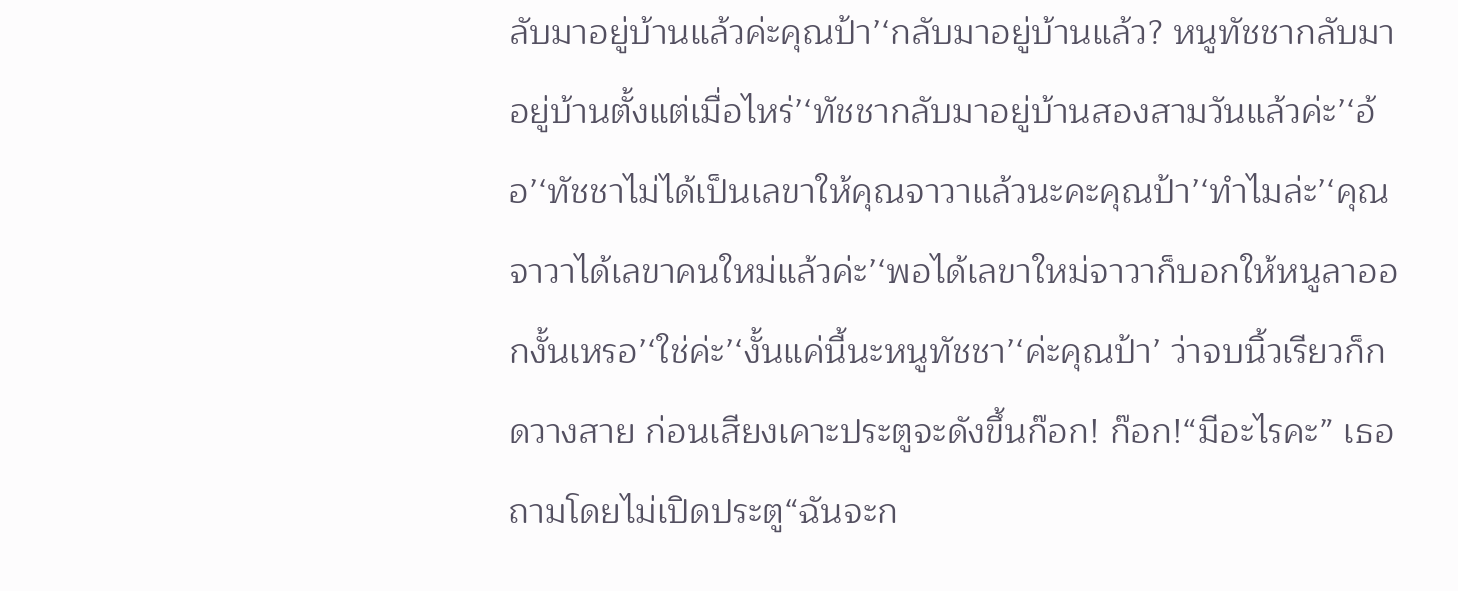ลับมาอยู่บ้านแล้วค่ะคุณป้า’‘กลับมาอยู่บ้านแล้ว? หนูทัชชากลับมาอยู่บ้านตั้งแต่เมื่อไหร่’‘ทัชชากลับมาอยู่บ้านสองสามวันแล้วค่ะ’‘อ้อ’‘ทัชชาไม่ได้เป็นเลขาให้คุณจาวาแล้วนะคะคุณป้า’‘ทำไมล่ะ’‘คุณจาวาได้เลขาคนใหม่แล้วค่ะ’‘พอได้เลขาใหม่จาวาก็บอกให้หนูลาออกงั้นเหรอ’‘ใช่ค่ะ’‘งั้นแค่นี้นะหนูทัชชา’‘ค่ะคุณป้า’ ว่าจบนิ้วเรียวก็กดวางสาย ก่อนเสียงเคาะประตูจะดังขึ้นก๊อก! ก๊อก!“มีอะไรคะ” เธอถามโดยไม่เปิดประตู“ฉันจะก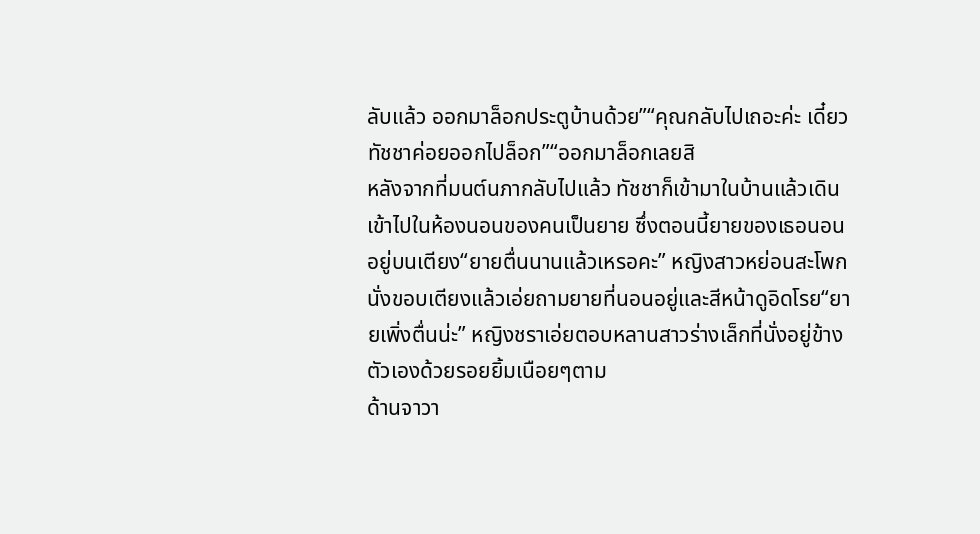ลับแล้ว ออกมาล็อกประตูบ้านด้วย”“คุณกลับไปเถอะค่ะ เดี๋ยวทัชชาค่อยออกไปล็อก”“ออกมาล็อกเลยสิ
หลังจากที่มนต์นภากลับไปแล้ว ทัชชาก็เข้ามาในบ้านแล้วเดินเข้าไปในห้องนอนของคนเป็นยาย ซึ่งตอนนี้ยายของเธอนอนอยู่บนเตียง“ยายตื่นนานแล้วเหรอคะ” หญิงสาวหย่อนสะโพกนั่งขอบเตียงแล้วเอ่ยถามยายที่นอนอยู่และสีหน้าดูอิดโรย“ยายเพิ่งตื่นน่ะ” หญิงชราเอ่ยตอบหลานสาวร่างเล็กที่นั่งอยู่ข้างตัวเองด้วยรอยยิ้มเนือยๆตาม
ด้านจาวา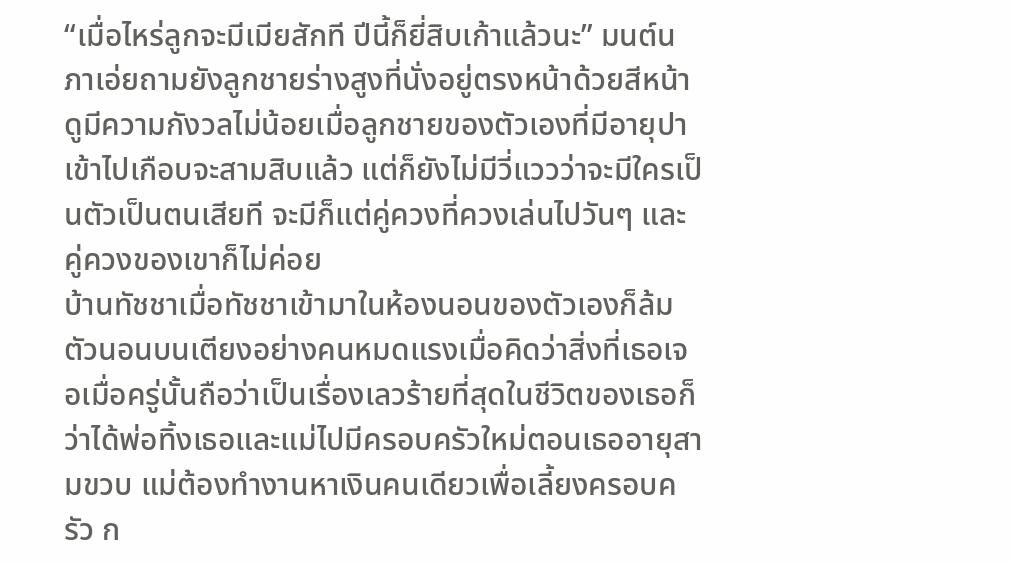“เมื่อไหร่ลูกจะมีเมียสักที ปีนี้ก็ยี่สิบเก้าแล้วนะ” มนต์นภาเอ่ยถามยังลูกชายร่างสูงที่นั่งอยู่ตรงหน้าด้วยสีหน้าดูมีความกังวลไม่น้อยเมื่อลูกชายของตัวเองที่มีอายุปาเข้าไปเกือบจะสามสิบแล้ว แต่ก็ยังไม่มีวี่แววว่าจะมีใครเป็นตัวเป็นตนเสียที จะมีก็แต่คู่ควงที่ควงเล่นไปวันๆ และคู่ควงของเขาก็ไม่ค่อย
บ้านทัชชาเมื่อทัชชาเข้ามาในห้องนอนของตัวเองก็ล้มตัวนอนบนเตียงอย่างคนหมดแรงเมื่อคิดว่าสิ่งที่เธอเจอเมื่อครู่นั้นถือว่าเป็นเรื่องเลวร้ายที่สุดในชีวิตของเธอก็ว่าได้พ่อทิ้งเธอและแม่ไปมีครอบครัวใหม่ตอนเธออายุสามขวบ แม่ต้องทำงานหาเงินคนเดียวเพื่อเลี้ยงครอบครัว ก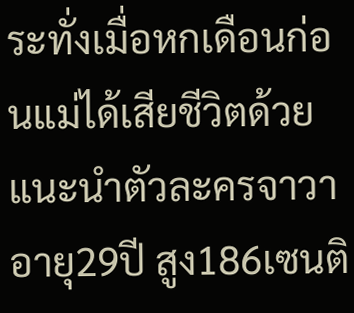ระทั่งเมื่อหกเดือนก่อนแม่ได้เสียชีวิตด้วย
แนะนำตัวละครจาวา อายุ29ปี สูง186เซนติ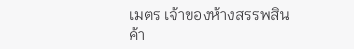เมตร เจ้าของห้างสรรพสินค้า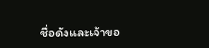ชื่อดังและเจ้าขอ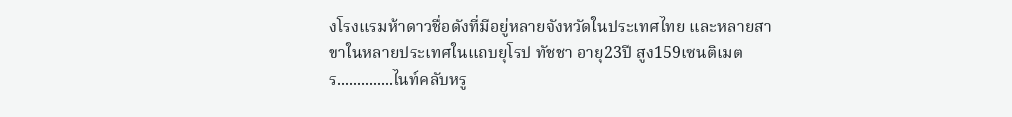งโรงแรมห้าดาวชื่อดังที่มีอยู่หลายจังหวัดในประเทศไทย และหลายสาขาในหลายประเทศในแถบยุโรป ทัชชา อายุ23ปี สูง159เซนติเมตร..............ไนท์คลับหรู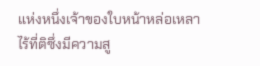แห่งหนึ่งเจ้าของใบหน้าหล่อเหลาไร้ที่ติซึ่งมีความสู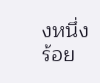งหนึ่งร้อย